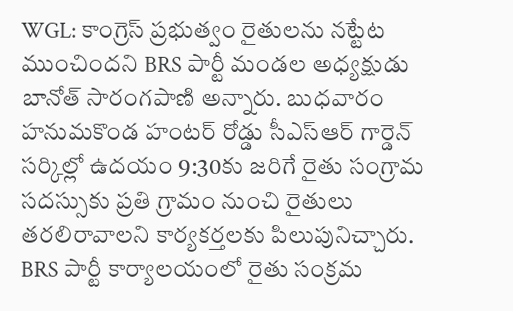WGL: కాంగ్రెస్ ప్రభుత్వం రైతులను నట్టేట ముంచిందని BRS పార్టీ మండల అధ్యక్షుడు బానోత్ సారంగపాణి అన్నారు. బుధవారం హనుమకొండ హంటర్ రోడ్డు సీఎస్ఆర్ గార్డెన్ సర్కిల్లో ఉదయం 9:30కు జరిగే రైతు సంగ్రామ సదస్సుకు ప్రతి గ్రామం నుంచి రైతులు తరలిరావాలని కార్యకర్తలకు పిలుపునిచ్చారు. BRS పార్టీ కార్యాలయంలో రైతు సంక్రమ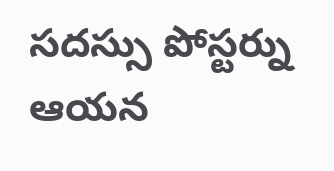సదస్సు పోస్టర్ను ఆయన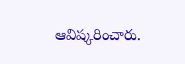ఆవిష్కరించారు.